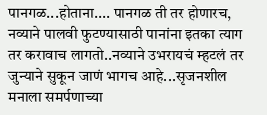पानगळ...होताना.... पानगळ ती तर होणारच, नव्याने पालवी फुटण्यासाठी पानांना इतका त्याग तर करावाच लागतो..नव्याने उभरायचं म्हटलं तर जुन्याने सुकून जाणं भागच आहे...सृजनशील मनाला समर्पणाच्या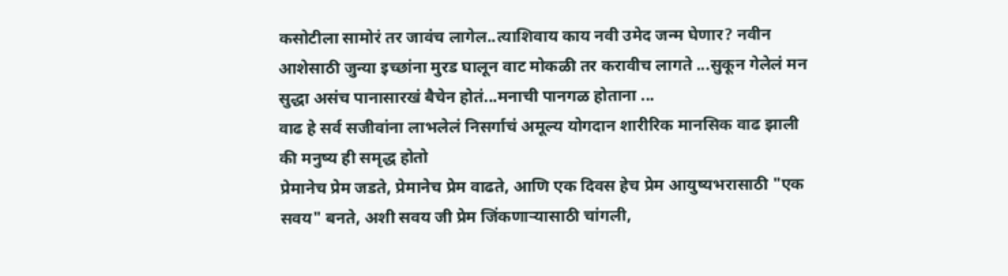कसोटीला सामोरं तर जावंच लागेल..त्याशिवाय काय नवी उमेद जन्म घेणार? नवीन आशेसाठी जुन्या इच्छांना मुरड घालून वाट मोकळी तर करावीच लागते ...सुकून गेलेलं मन सुद्धा असंच पानासारखं बैचेन होतं...मनाची पानगळ होताना ...
वाढ हे सर्व सजीवांना लाभलेलं निसर्गाचं अमूल्य योगदान शारीरिक मानसिक वाढ झाली की मनुष्य ही समृद्ध होतो
प्रेमानेच प्रेम जडते, प्रेमानेच प्रेम वाढते, आणि एक दिवस हेच प्रेम आयुष्यभरासाठी "एक सवय" बनते, अशी सवय जी प्रेम जिंकणाऱ्यासाठी चांगली,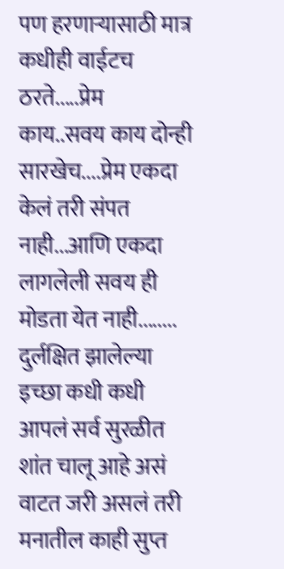पण हरणाऱ्यासाठी मात्र कधीही वाईटच ठरते.....प्रेम काय..सवय काय दोन्ही सारखेच....प्रेम एकदा केलं तरी संपत नाही...आणि एकदा लागलेली सवय ही मोडता येत नाही........
दुर्लक्षित झालेल्या इच्छा कधी कधी आपलं सर्व सुरळीत शांत चालू आहे असं वाटत जरी असलं तरी मनातील काही सुप्त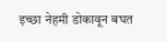इच्छा नेहमी डोकावून बघत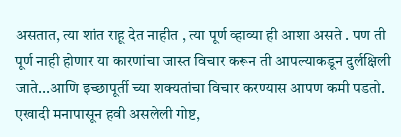असतात, त्या शांत राहू देत नाहीत , त्या पूर्ण व्हाव्या ही आशा असते . पण ती पूर्ण नाही होणार या कारणांचा जास्त विचार करून ती आपल्याकडून दुर्लक्षिली जाते...आणि इच्छापूर्ती च्या शक्यतांचा विचार करण्यास आपण कमी पडतो. एखादी मनापासून हवी असलेली गोष्ट,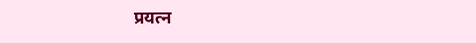प्रयत्न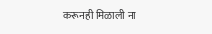करूनही मिळाली ना